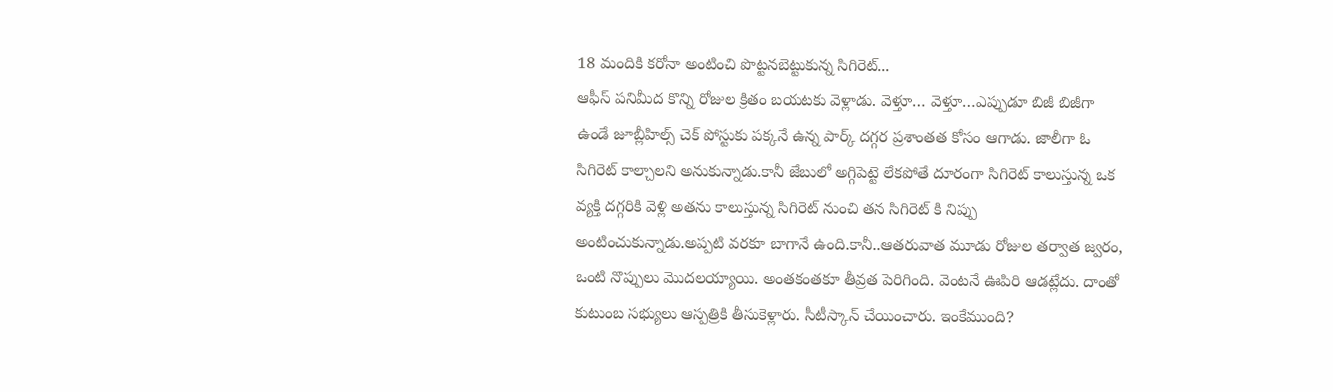18 మందికి కరోనా అంటించి పొట్టనబెట్టుకున్న సిగిరెట్...
ఆఫీస్ పనిమీద కొన్ని రోజుల క్రితం బయటకు వెళ్లాడు. వెళ్తూ… వెళ్తూ…ఎప్పుడూ బిజీ బిజీగా ఉండే జూబ్లీహిల్స్ చెక్ పోస్టుకు పక్కనే ఉన్న పార్క్ దగ్గర ప్రశాంతత కోసం ఆగాడు. జాలీగా ఓ సిగిరెట్ కాల్చాలని అనుకున్నాడు.కానీ జేబులో అగ్గిపెట్టె లేకపోతే దూరంగా సిగిరెట్ కాలుస్తున్న ఒక వ్యక్తి దగ్గరికి వెళ్లి అతను కాలుస్తున్న సిగిరెట్ నుంచి తన సిగిరెట్ కి నిప్పు అంటించుకున్నాడు.అప్పటి వరకూ బాగానే ఉంది.కానీ..ఆతరువాత మూడు రోజుల తర్వాత జ్వరం, ఒంటి నొప్పులు మొదలయ్యాయి. అంతకంతకూ తీవ్రత పెరిగింది. వెంటనే ఊపిరి ఆడట్లేదు. దాంతో కుటుంబ సభ్యులు ఆస్పత్రికి తీసుకెళ్లారు. సీటీస్కాన్ చేయించారు. ఇంకేముంది?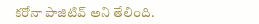కరోనా పాజిటివ్ అని తేలింది.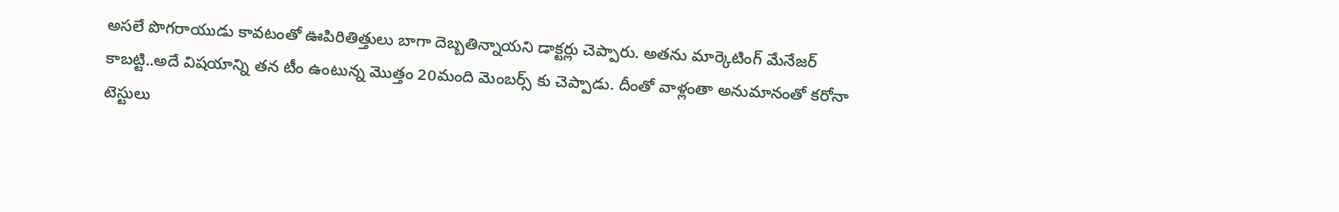అసలే పొగరాయుడు కావటంతో ఊపిరితిత్తులు బాగా దెబ్బతిన్నాయని డాక్టర్లు చెప్పారు. అతను మార్కెటింగ్ మేనేజర్ కాబట్టి..అదే విషయాన్ని తన టీం ఉంటున్న మొత్తం 20మంది మెంబర్స్ కు చెప్పాడు. దీంతో వాళ్లంతా అనుమానంతో కరోనా టెస్టులు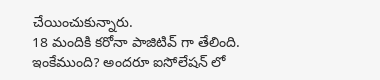చేయించుకున్నారు.
18 మందికి కరోనా పాజిటివ్ గా తేలింది. ఇంకేముంది? అందరూ ఐసోలేషన్ లో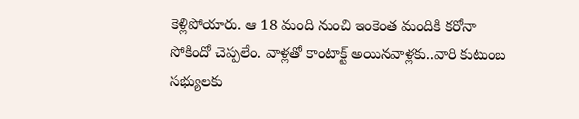కెళ్లిపోయారు. ఆ 18 మంది నుంచి ఇంకెంత మందికి కరోనా సోకిందో చెప్పలేం. వాళ్లతో కాంటాక్ట్ అయినవాళ్లకు..వారి కుటుంబ సభ్యులకు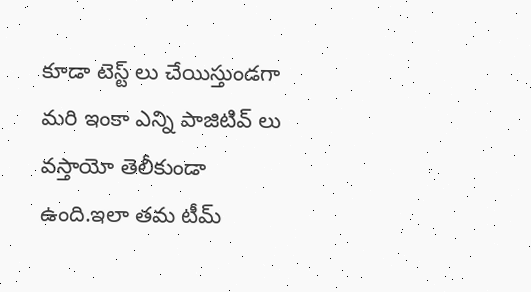కూడా టెస్ట్ లు చేయిస్తుండగా మరి ఇంకా ఎన్ని పాజిటివ్ లు వస్తాయో తెలీకుండా ఉంది.ఇలా తమ టీమ్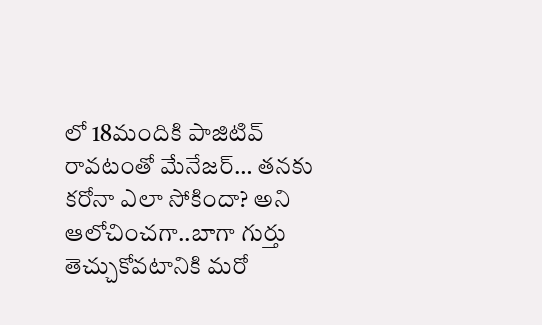లో 18మందికి పాజిటివ్ రావటంతో మేనేజర్… తనకు కరోనా ఎలా సోకిందా? అని ఆలోచించగా..బాగా గుర్తు తెచ్చుకోవటానికి మరో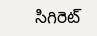సిగిరెట్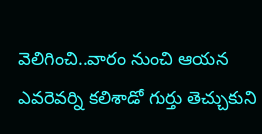వెలిగించి..వారం నుంచి ఆయన ఎవరెవర్ని కలిశాడో గుర్తు తెచ్చుకుని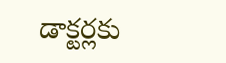డాక్టర్లకు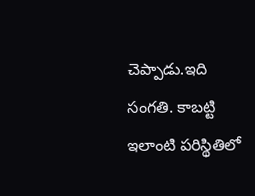చెప్పాడు.ఇది సంగతి. కాబట్టి ఇలాంటి పరిస్థితిలో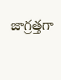జాగ్రత్తగా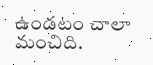ఉండటం చాలా మంచిది.